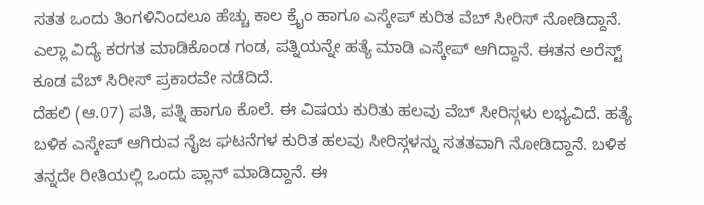ಸತತ ಒಂದು ತಿಂಗಳಿನಿಂದಲೂ ಹೆಚ್ಚು ಕಾಲ ಕ್ರೈಂ ಹಾಗೂ ಎಸ್ಕೇಪ್ ಕುರಿತ ವೆಬ್ ಸೀರಿಸ್ ನೋಡಿದ್ದಾನೆ. ಎಲ್ಲಾ ವಿದ್ಯೆ ಕರಗತ ಮಾಡಿಕೊಂಡ ಗಂಡ, ಪತ್ನಿಯನ್ನೇ ಹತ್ಯೆ ಮಾಡಿ ಎಸ್ಕೇಪ್ ಆಗಿದ್ದಾನೆ. ಈತನ ಅರೆಸ್ಟ್ ಕೂಡ ವೆಬ್ ಸಿರೀಸ್ ಪ್ರಕಾರವೇ ನಡೆದಿದೆ.
ದೆಹಲಿ (ಆ.07) ಪತಿ, ಪತ್ನಿ ಹಾಗೂ ಕೊಲೆ. ಈ ವಿಷಯ ಕುರಿತು ಹಲವು ವೆಬ್ ಸೀರಿಸ್ಗಳು ಲಭ್ಯವಿದೆ. ಹತ್ಯೆ ಬಳಿಕ ಎಸ್ಕೇಪ್ ಆಗಿರುವ ನೈಜ ಘಟನೆಗಳ ಕುರಿತ ಹಲವು ಸೀರಿಸ್ಗಳನ್ನು ಸತತವಾಗಿ ನೋಡಿದ್ದಾನೆ. ಬಳಿಕ ತನ್ನದೇ ರೀತಿಯಲ್ಲಿ ಒಂದು ಪ್ಲಾನ್ ಮಾಡಿದ್ದಾನೆ. ಈ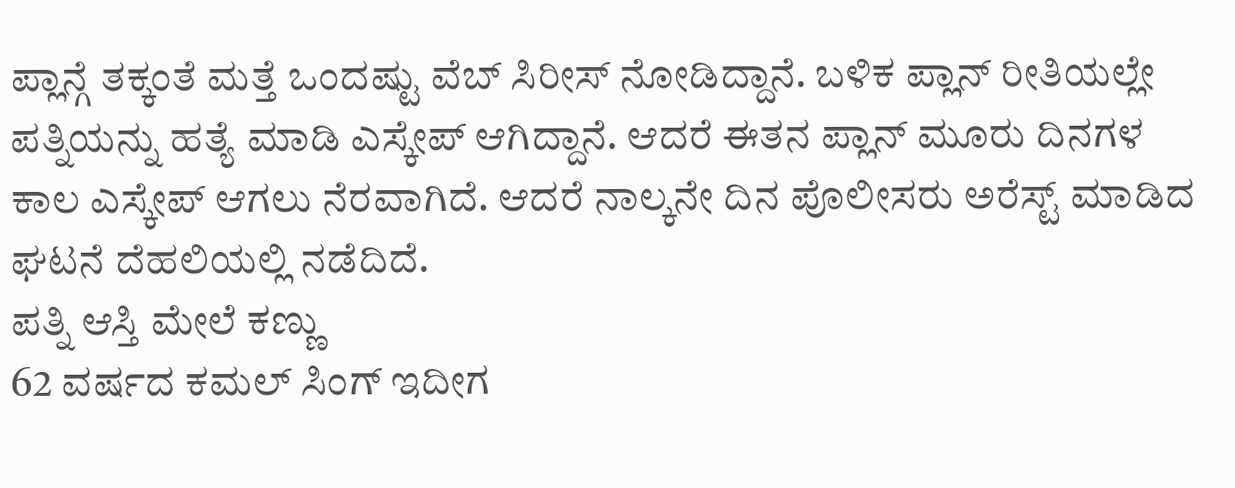ಪ್ಲಾನ್ಗೆ ತಕ್ಕಂತೆ ಮತ್ತೆ ಒಂದಷ್ಟು ವೆಬ್ ಸಿರೀಸ್ ನೋಡಿದ್ದಾನೆ. ಬಳಿಕ ಪ್ಲಾನ್ ರೀತಿಯಲ್ಲೇ ಪತ್ನಿಯನ್ನು ಹತ್ಯೆ ಮಾಡಿ ಎಸ್ಕೇಪ್ ಆಗಿದ್ದಾನೆ. ಆದರೆ ಈತನ ಪ್ಲಾನ್ ಮೂರು ದಿನಗಳ ಕಾಲ ಎಸ್ಕೇಪ್ ಆಗಲು ನೆರವಾಗಿದೆ. ಆದರೆ ನಾಲ್ಕನೇ ದಿನ ಪೊಲೀಸರು ಅರೆಸ್ಟ್ ಮಾಡಿದ ಘಟನೆ ದೆಹಲಿಯಲ್ಲಿ ನಡೆದಿದೆ.
ಪತ್ನಿ ಆಸ್ತಿ ಮೇಲೆ ಕಣ್ಣು
62 ವರ್ಷದ ಕಮಲ್ ಸಿಂಗ್ ಇದೀಗ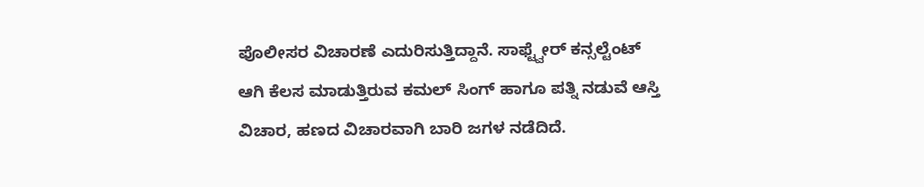ಪೊಲೀಸರ ವಿಚಾರಣೆ ಎದುರಿಸುತ್ತಿದ್ದಾನೆ. ಸಾಫ್ಟ್ವೇರ್ ಕನ್ಸಲ್ಟೆಂಟ್ ಆಗಿ ಕೆಲಸ ಮಾಡುತ್ತಿರುವ ಕಮಲ್ ಸಿಂಗ್ ಹಾಗೂ ಪತ್ನಿ ನಡುವೆ ಆಸ್ತಿ ವಿಚಾರ, ಹಣದ ವಿಚಾರವಾಗಿ ಬಾರಿ ಜಗಳ ನಡೆದಿದೆ.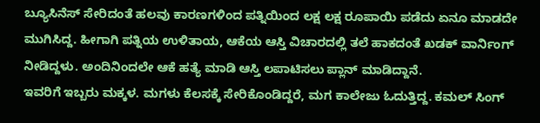ಬ್ಯೂಸಿನೆಸ್ ಸೇರಿದಂತೆ ಹಲವು ಕಾರಣಗಳಿಂದ ಪತ್ನಿಯಿಂದ ಲಕ್ಷ ಲಕ್ಷ ರೂಪಾಯಿ ಪಡೆದು ಏನೂ ಮಾಡದೇ ಮುಗಿಸಿದ್ದ. ಹೀಗಾಗಿ ಪತ್ನಿಯ ಉಳಿತಾಯ, ಆಕೆಯ ಆಸ್ತಿ ವಿಚಾರದಲ್ಲಿ ತಲೆ ಹಾಕದಂತೆ ಖಡಕ್ ವಾರ್ನಿಂಗ್ ನೀಡಿದ್ದಳು. ಅಂದಿನಿಂದಲೇ ಆಕೆ ಹತ್ಯೆ ಮಾಡಿ ಆಸ್ತಿ ಲಪಾಟಿಸಲು ಪ್ಲಾನ್ ಮಾಡಿದ್ದಾನೆ.
ಇವರಿಗೆ ಇಬ್ಬರು ಮಕ್ಕಳ. ಮಗಳು ಕೆಲಸಕ್ಕೆ ಸೇರಿಕೊಂಡಿದ್ದರೆ, ಮಗ ಕಾಲೇಜು ಓದುತ್ತಿದ್ದ. ಕಮಲ್ ಸಿಂಗ್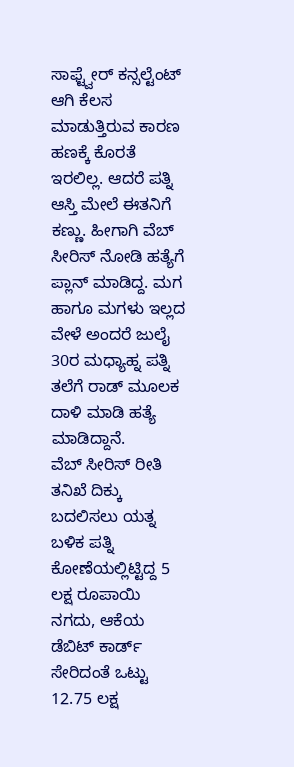ಸಾಫ್ಟ್ವೇರ್ ಕನ್ಸಲ್ಟೆಂಟ್ ಆಗಿ ಕೆಲಸ ಮಾಡುತ್ತಿರುವ ಕಾರಣ ಹಣಕ್ಕೆ ಕೊರತೆ ಇರಲಿಲ್ಲ. ಆದರೆ ಪತ್ನಿ ಆಸ್ತಿ ಮೇಲೆ ಈತನಿಗೆ ಕಣ್ಣು. ಹೀಗಾಗಿ ವೆಬ್ ಸೀರಿಸ್ ನೋಡಿ ಹತ್ಯೆಗೆ ಪ್ಲಾನ್ ಮಾಡಿದ್ದ. ಮಗ ಹಾಗೂ ಮಗಳು ಇಲ್ಲದ ವೇಳೆ ಅಂದರೆ ಜುಲೈ 30ರ ಮಧ್ಯಾಹ್ನ ಪತ್ನಿ ತಲೆಗೆ ರಾಡ್ ಮೂಲಕ ದಾಳಿ ಮಾಡಿ ಹತ್ಯೆ ಮಾಡಿದ್ದಾನೆ.
ವೆಬ್ ಸೀರಿಸ್ ರೀತಿ ತನಿಖೆ ದಿಕ್ಕು ಬದಲಿಸಲು ಯತ್ನ
ಬಳಿಕ ಪತ್ನಿ ಕೋಣೆಯಲ್ಲಿಟ್ಟಿದ್ದ 5 ಲಕ್ಷ ರೂಪಾಯಿ ನಗದು, ಆಕೆಯ ಡೆಬಿಟ್ ಕಾರ್ಡ್ ಸೇರಿದಂತೆ ಒಟ್ಟು 12.75 ಲಕ್ಷ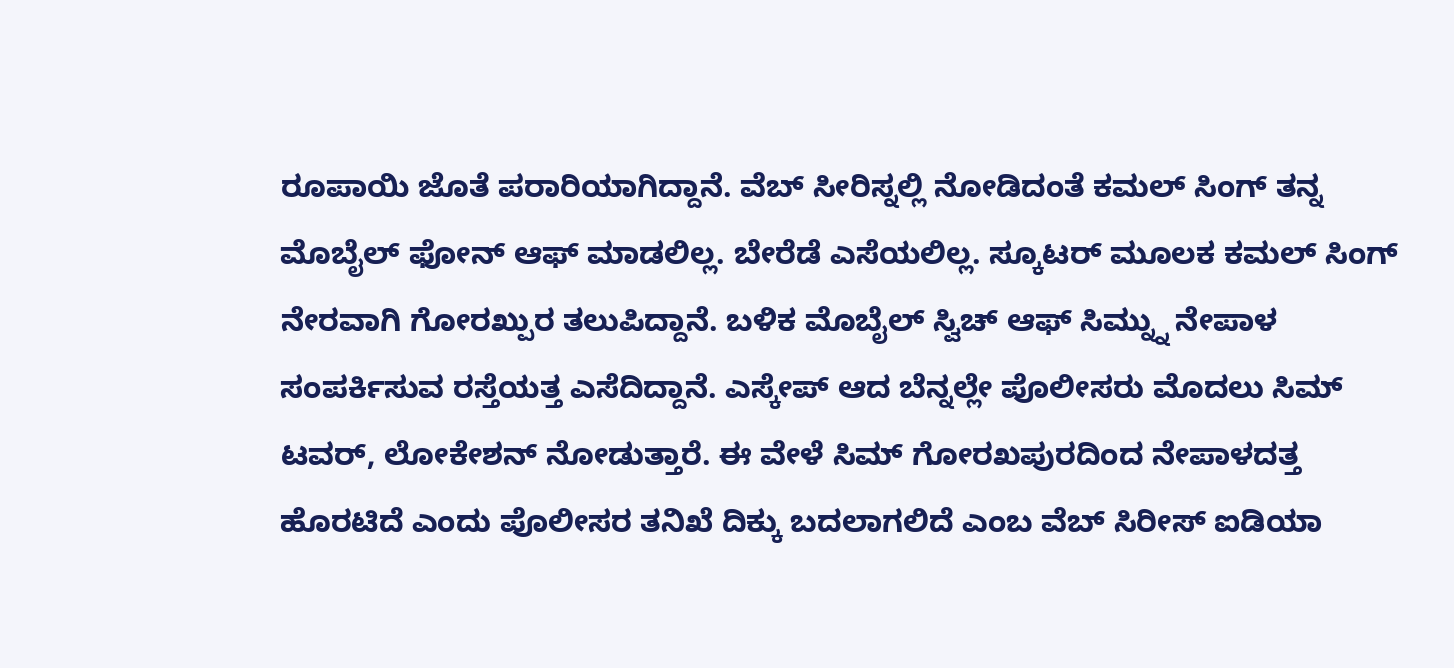ರೂಪಾಯಿ ಜೊತೆ ಪರಾರಿಯಾಗಿದ್ದಾನೆ. ವೆಬ್ ಸೀರಿಸ್ನಲ್ಲಿ ನೋಡಿದಂತೆ ಕಮಲ್ ಸಿಂಗ್ ತನ್ನ ಮೊಬೈಲ್ ಫೋನ್ ಆಫ್ ಮಾಡಲಿಲ್ಲ. ಬೇರೆಡೆ ಎಸೆಯಲಿಲ್ಲ. ಸ್ಕೂಟರ್ ಮೂಲಕ ಕಮಲ್ ಸಿಂಗ್ ನೇರವಾಗಿ ಗೋರಖ್ಪುರ ತಲುಪಿದ್ದಾನೆ. ಬಳಿಕ ಮೊಬೈಲ್ ಸ್ವಿಚ್ ಆಫ್ ಸಿಮ್ನ್ನು ನೇಪಾಳ ಸಂಪರ್ಕಿಸುವ ರಸ್ತೆಯತ್ತ ಎಸೆದಿದ್ದಾನೆ. ಎಸ್ಕೇಪ್ ಆದ ಬೆನ್ನಲ್ಲೇ ಪೊಲೀಸರು ಮೊದಲು ಸಿಮ್ ಟವರ್, ಲೋಕೇಶನ್ ನೋಡುತ್ತಾರೆ. ಈ ವೇಳೆ ಸಿಮ್ ಗೋರಖಪುರದಿಂದ ನೇಪಾಳದತ್ತ ಹೊರಟಿದೆ ಎಂದು ಪೊಲೀಸರ ತನಿಖೆ ದಿಕ್ಕು ಬದಲಾಗಲಿದೆ ಎಂಬ ವೆಬ್ ಸಿರೀಸ್ ಐಡಿಯಾ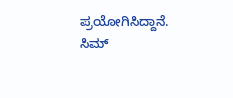ಪ್ರಯೋಗಿಸಿದ್ದಾನೆ.
ಸಿಮ್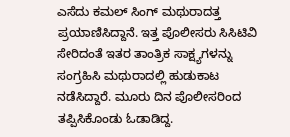ಎಸೆದು ಕಮಲ್ ಸಿಂಗ್ ಮಥುರಾದತ್ತ ಪ್ರಯಾಣಿಸಿದ್ದಾನೆ. ಇತ್ತ ಪೊಲೀಸರು ಸಿಸಿಟಿವಿ ಸೇರಿದಂತೆ ಇತರ ತಾಂತ್ರಿಕ ಸಾಕ್ಷ್ಯಗಳನ್ನು ಸಂಗ್ರಹಿಸಿ ಮಥುರಾದಲ್ಲಿ ಹುಡುಕಾಟ ನಡೆಸಿದ್ದಾರೆ. ಮೂರು ದಿನ ಪೊಲೀಸರಿಂದ ತಪ್ಪಿಸಿಕೊಂಡು ಓಡಾಡಿದ್ದ.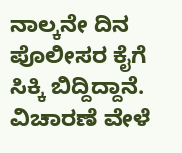ನಾಲ್ಕನೇ ದಿನ ಪೊಲೀಸರ ಕೈಗೆ ಸಿಕ್ಕಿ ಬಿದ್ದಿದ್ದಾನೆ. ವಿಚಾರಣೆ ವೇಳೆ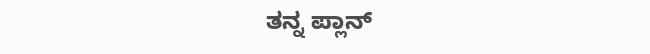ತನ್ನ ಪ್ಲಾನ್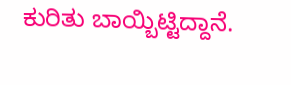ಕುರಿತು ಬಾಯ್ಬಿಟ್ಟಿದ್ದಾನೆ.